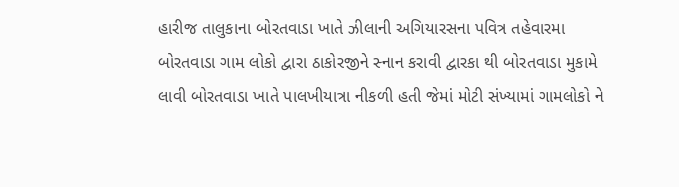હારીજ તાલુકાના બોરતવાડા ખાતે ઝીલાની અગિયારસના પવિત્ર તહેવારમા બોરતવાડા ગામ લોકો દ્વારા ઠાકોરજીને સ્નાન કરાવી દ્વારકા થી બોરતવાડા મુકામે લાવી બોરતવાડા ખાતે પાલખીયાત્રા નીકળી હતી જેમાં મોટી સંખ્યામાં ગામલોકો ને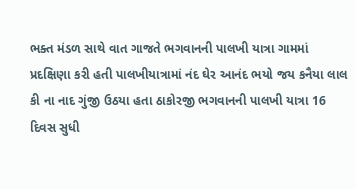ભક્ત મંડળ સાથે વાત ગાજતે ભગવાનની પાલખી યાત્રા ગામમાં પ્રદક્ષિણા કરી હતી પાલખીયાત્રામાં નંદ ઘેર આનંદ ભયો જય કનૈયા લાલ કી ના નાદ ગુંજી ઉઠયા હતા ઠાકોરજી ભગવાનની પાલખી યાત્રા 16 દિવસ સુધી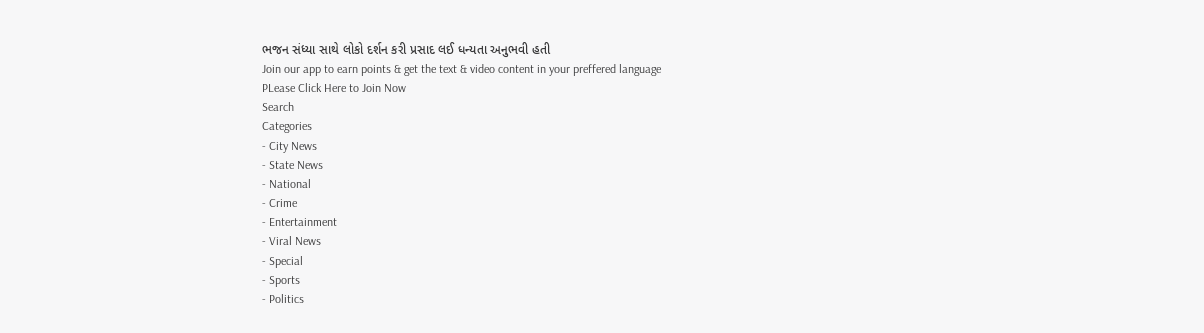ભજન સંધ્યા સાથે લોકો દર્શન કરી પ્રસાદ લઈ ધન્યતા અનુભવી હતી
Join our app to earn points & get the text & video content in your preffered language
PLease Click Here to Join Now
Search
Categories
- City News
- State News
- National
- Crime
- Entertainment
- Viral News
- Special
- Sports
- Politics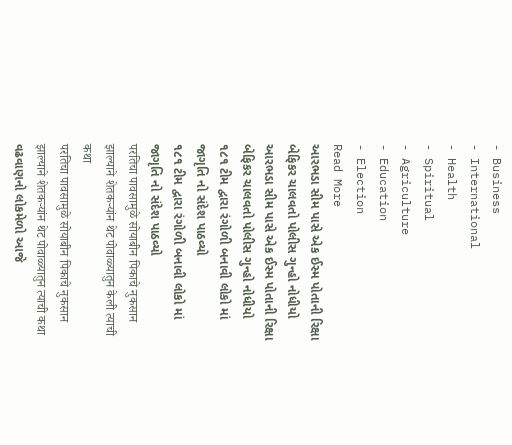- Business
- International
- Health
- Spiritual
- Agriculture
- Education
- Election
Read More
આરભડા સીમ પાસે એક ઈસ્મ પોતાની રિક્ષા બેફિકર ચાલવતો પોલીસ ગુન્હો નોધીયો
આરભડા સીમ પાસે એક ઈસ્મ પોતાની રિક્ષા બેફિકર ચાલવતો પોલીસ ગુન્હો નોધીયો
૧૮૧ ટીમ દ્વારા રંગોળી બનાવી લોકો માં જાગૃતિ નો સંદેશ પાઠવ્યો
૧૮૧ ટીમ દ્વારા રંગોળી બનાવી લોકો માં જાગૃતિ નો સંદેશ પાઠવ્યો
परतिचा पावसामुळे सोयाबीन पिकाचे नुकसान झाल्याने शेतकऱ्यांन थेट पोवाळ्यातुन केली त्याची कथा
परतिचा पावसामुळे सोयाबीन पिकाचे नुकसान झाल्याने शेतकऱ्यांन थेट पोवाळ्यातुन त्याची कथा
વઢવાણનો લોકમેળો આજે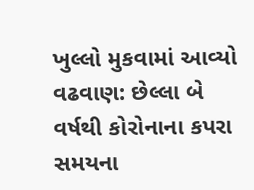ખુલ્લો મુકવામાં આવ્યો
વઢવાણ: છેલ્લા બે વર્ષથી કોરોનાના કપરા સમયના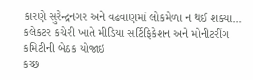કારણે સુરેન્દ્રનગર અને વઢવાણમાં લોકમેળા ન થઈ શક્યા...
કલેકટર કચેરી ખાતે મીડિયા સર્ટિફિકેશન અને મોનીટરીંગ કમિટીની બેઠક યોજાઇ
કચ્છ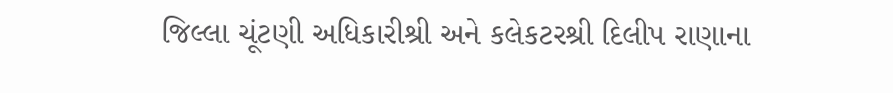જિલ્લા ચૂંટણી અધિકારીશ્રી અને કલેકટરશ્રી દિલીપ રાણાના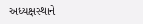અધ્યક્ષસ્થાને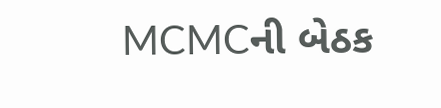MCMCની બેઠક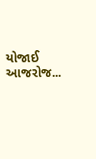યોજાઈ
આજરોજ...